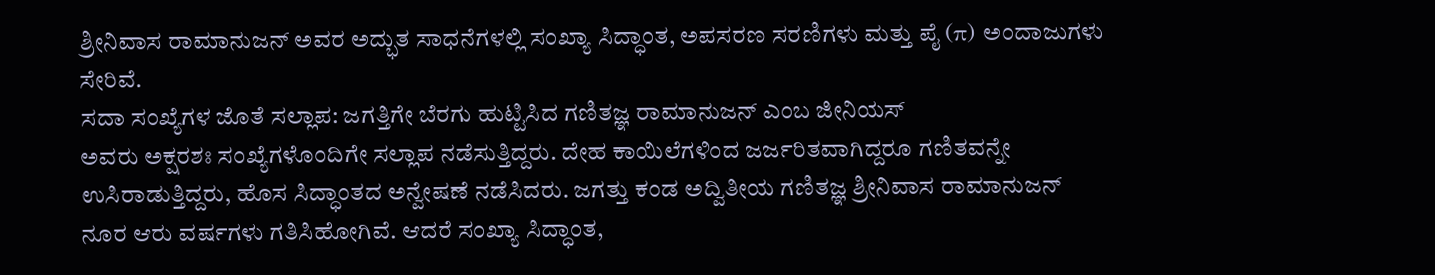ಶ್ರೀನಿವಾಸ ರಾಮಾನುಜನ್ ಅವರ ಅದ್ಭುತ ಸಾಧನೆಗಳಲ್ಲಿ ಸಂಖ್ಯಾ ಸಿದ್ಧಾಂತ, ಅಪಸರಣ ಸರಣಿಗಳು ಮತ್ತು ಪೈ (π) ಅಂದಾಜುಗಳು ಸೇರಿವೆ.
ಸದಾ ಸಂಖ್ಯೆಗಳ ಜೊತೆ ಸಲ್ಲಾಪ: ಜಗತ್ತಿಗೇ ಬೆರಗು ಹುಟ್ಟಿಸಿದ ಗಣಿತಜ್ಞ ರಾಮಾನುಜನ್ ಎಂಬ ಜೀನಿಯಸ್
ಅವರು ಅಕ್ಷರಶಃ ಸಂಖ್ಯೆಗಳೊಂದಿಗೇ ಸಲ್ಲಾಪ ನಡೆಸುತ್ತಿದ್ದರು. ದೇಹ ಕಾಯಿಲೆಗಳಿಂದ ಜರ್ಜರಿತವಾಗಿದ್ದರೂ ಗಣಿತವನ್ನೇ ಉಸಿರಾಡುತ್ತಿದ್ದರು, ಹೊಸ ಸಿದ್ಧಾಂತದ ಅನ್ವೇಷಣೆ ನಡೆಸಿದರು. ಜಗತ್ತು ಕಂಡ ಅದ್ವಿತೀಯ ಗಣಿತಜ್ಞ ಶ್ರೀನಿವಾಸ ರಾಮಾನುಜನ್ ನೂರ ಆರು ವರ್ಷಗಳು ಗತಿಸಿಹೋಗಿವೆ. ಆದರೆ ಸಂಖ್ಯಾ ಸಿದ್ಧಾಂತ,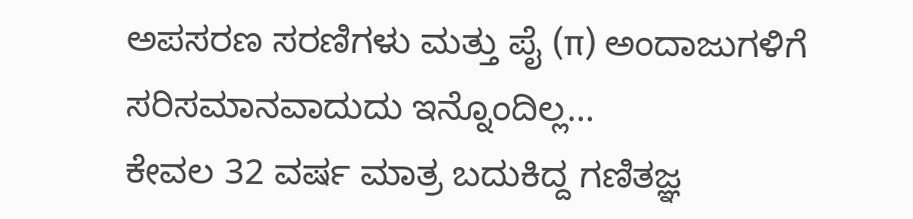ಅಪಸರಣ ಸರಣಿಗಳು ಮತ್ತು ಪೈ (π) ಅಂದಾಜುಗಳಿಗೆ ಸರಿಸಮಾನವಾದುದು ಇನ್ನೊಂದಿಲ್ಲ…
ಕೇವಲ 32 ವರ್ಷ ಮಾತ್ರ ಬದುಕಿದ್ದ ಗಣಿತಜ್ಞ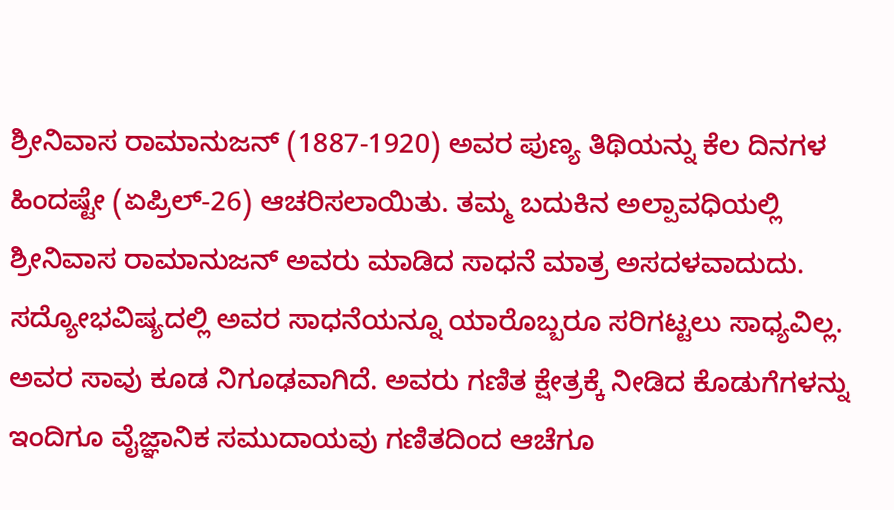ಶ್ರೀನಿವಾಸ ರಾಮಾನುಜನ್ (1887-1920) ಅವರ ಪುಣ್ಯ ತಿಥಿಯನ್ನು ಕೆಲ ದಿನಗಳ ಹಿಂದಷ್ಟೇ (ಏಪ್ರಿಲ್-26) ಆಚರಿಸಲಾಯಿತು. ತಮ್ಮ ಬದುಕಿನ ಅಲ್ಪಾವಧಿಯಲ್ಲಿ ಶ್ರೀನಿವಾಸ ರಾಮಾನುಜನ್ ಅವರು ಮಾಡಿದ ಸಾಧನೆ ಮಾತ್ರ ಅಸದಳವಾದುದು. ಸದ್ಯೋಭವಿಷ್ಯದಲ್ಲಿ ಅವರ ಸಾಧನೆಯನ್ನೂ ಯಾರೊಬ್ಬರೂ ಸರಿಗಟ್ಟಲು ಸಾಧ್ಯವಿಲ್ಲ. ಅವರ ಸಾವು ಕೂಡ ನಿಗೂಢವಾಗಿದೆ. ಅವರು ಗಣಿತ ಕ್ಷೇತ್ರಕ್ಕೆ ನೀಡಿದ ಕೊಡುಗೆಗಳನ್ನು ಇಂದಿಗೂ ವೈಜ್ಞಾನಿಕ ಸಮುದಾಯವು ಗಣಿತದಿಂದ ಆಚೆಗೂ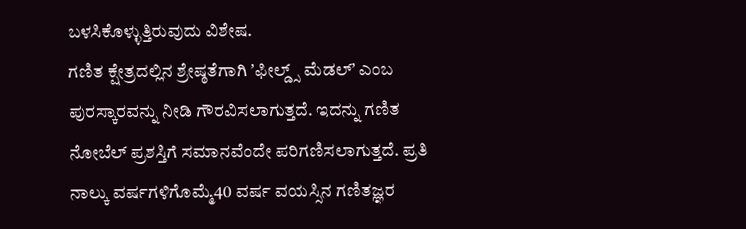ಬಳಸಿಕೊಳ್ಳುತ್ತಿರುವುದು ವಿಶೇಷ.
ಗಣಿತ ಕ್ಷೇತ್ರದಲ್ಲಿನ ಶ್ರೇಷ್ಠತೆಗಾಗಿ ʼಫೀಲ್ಡ್ಸ್ ಮೆಡಲ್ʼ ಎಂಬ ಪುರಸ್ಕಾರವನ್ನು ನೀಡಿ ಗೌರವಿಸಲಾಗುತ್ತದೆ. ಇದನ್ನು ಗಣಿತ ನೋಬೆಲ್ ಪ್ರಶಸ್ತಿಗೆ ಸಮಾನವೆಂದೇ ಪರಿಗಣಿಸಲಾಗುತ್ತದೆ. ಪ್ರತಿ ನಾಲ್ಕು ವರ್ಷಗಳಿಗೊಮ್ಮೆ40 ವರ್ಷ ವಯಸ್ಸಿನ ಗಣಿತಜ್ಞರ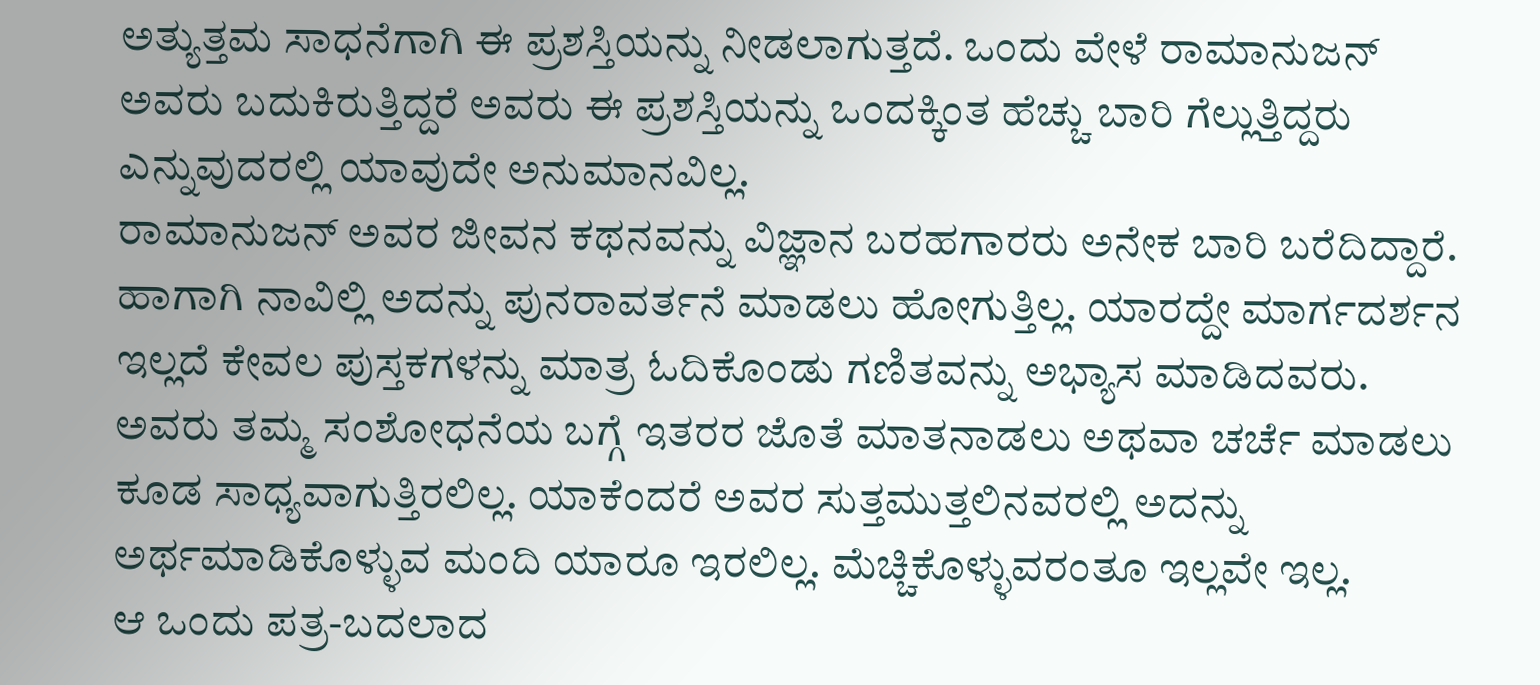ಅತ್ಯುತ್ತಮ ಸಾಧನೆಗಾಗಿ ಈ ಪ್ರಶಸ್ತಿಯನ್ನು ನೀಡಲಾಗುತ್ತದೆ. ಒಂದು ವೇಳೆ ರಾಮಾನುಜನ್ ಅವರು ಬದುಕಿರುತ್ತಿದ್ದರೆ ಅವರು ಈ ಪ್ರಶಸ್ತಿಯನ್ನು ಒಂದಕ್ಕಿಂತ ಹೆಚ್ಚು ಬಾರಿ ಗೆಲ್ಲುತ್ತಿದ್ದರು ಎನ್ನುವುದರಲ್ಲಿ ಯಾವುದೇ ಅನುಮಾನವಿಲ್ಲ.
ರಾಮಾನುಜನ್ ಅವರ ಜೀವನ ಕಥನವನ್ನು ವಿಜ್ಞಾನ ಬರಹಗಾರರು ಅನೇಕ ಬಾರಿ ಬರೆದಿದ್ದಾರೆ. ಹಾಗಾಗಿ ನಾವಿಲ್ಲಿ ಅದನ್ನು ಪುನರಾವರ್ತನೆ ಮಾಡಲು ಹೋಗುತ್ತಿಲ್ಲ. ಯಾರದ್ದೇ ಮಾರ್ಗದರ್ಶನ ಇಲ್ಲದೆ ಕೇವಲ ಪುಸ್ತಕಗಳನ್ನು ಮಾತ್ರ ಓದಿಕೊಂಡು ಗಣಿತವನ್ನು ಅಭ್ಯಾಸ ಮಾಡಿದವರು. ಅವರು ತಮ್ಮ ಸಂಶೋಧನೆಯ ಬಗ್ಗೆ ಇತರರ ಜೊತೆ ಮಾತನಾಡಲು ಅಥವಾ ಚರ್ಚೆ ಮಾಡಲು ಕೂಡ ಸಾಧ್ಯವಾಗುತ್ತಿರಲಿಲ್ಲ. ಯಾಕೆಂದರೆ ಅವರ ಸುತ್ತಮುತ್ತಲಿನವರಲ್ಲಿ ಅದನ್ನು ಅರ್ಥಮಾಡಿಕೊಳ್ಳುವ ಮಂದಿ ಯಾರೂ ಇರಲಿಲ್ಲ. ಮೆಚ್ಚಿಕೊಳ್ಳುವರಂತೂ ಇಲ್ಲವೇ ಇಲ್ಲ.
ಆ ಒಂದು ಪತ್ರ-ಬದಲಾದ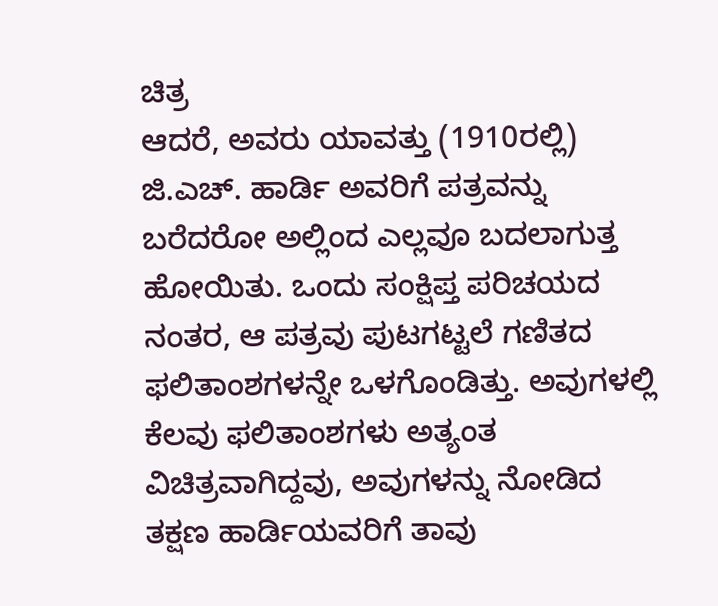ಚಿತ್ರ
ಆದರೆ, ಅವರು ಯಾವತ್ತು (1910ರಲ್ಲಿ) ಜಿ.ಎಚ್. ಹಾರ್ಡಿ ಅವರಿಗೆ ಪತ್ರವನ್ನು ಬರೆದರೋ ಅಲ್ಲಿಂದ ಎಲ್ಲವೂ ಬದಲಾಗುತ್ತ ಹೋಯಿತು. ಒಂದು ಸಂಕ್ಷಿಪ್ತ ಪರಿಚಯದ ನಂತರ, ಆ ಪತ್ರವು ಪುಟಗಟ್ಟಲೆ ಗಣಿತದ ಫಲಿತಾಂಶಗಳನ್ನೇ ಒಳಗೊಂಡಿತ್ತು. ಅವುಗಳಲ್ಲಿ ಕೆಲವು ಫಲಿತಾಂಶಗಳು ಅತ್ಯಂತ ವಿಚಿತ್ರವಾಗಿದ್ದವು, ಅವುಗಳನ್ನು ನೋಡಿದ ತಕ್ಷಣ ಹಾರ್ಡಿಯವರಿಗೆ ತಾವು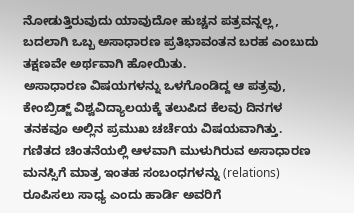ನೋಡುತ್ತಿರುವುದು ಯಾವುದೋ ಹುಚ್ಚನ ಪತ್ರವನ್ನಲ್ಲ, ಬದಲಾಗಿ ಒಬ್ಬ ಅಸಾಧಾರಣ ಪ್ರತಿಭಾವಂತನ ಬರಹ ಎಂಬುದು ತಕ್ಷಣವೇ ಅರ್ಥವಾಗಿ ಹೋಯಿತು.
ಅಸಾಧಾರಣ ವಿಷಯಗಳನ್ನು ಒಳಗೊಂಡಿದ್ದ ಆ ಪತ್ರವು, ಕೇಂಬ್ರಿಡ್ಜ್ ವಿಶ್ವವಿದ್ಯಾಲಯಕ್ಕೆ ತಲುಪಿದ ಕೆಲವು ದಿನಗಳ ತನಕವೂ ಅಲ್ಲಿನ ಪ್ರಮುಖ ಚರ್ಚೆಯ ವಿಷಯವಾಗಿತ್ತು. ಗಣಿತದ ಚಿಂತನೆಯಲ್ಲಿ ಆಳವಾಗಿ ಮುಳುಗಿರುವ ಅಸಾಧಾರಣ ಮನಸ್ಸಿಗೆ ಮಾತ್ರ ಇಂತಹ ಸಂಬಂಧಗಳನ್ನು (relations) ರೂಪಿಸಲು ಸಾಧ್ಯ ಎಂದು ಹಾರ್ಡಿ ಅವರಿಗೆ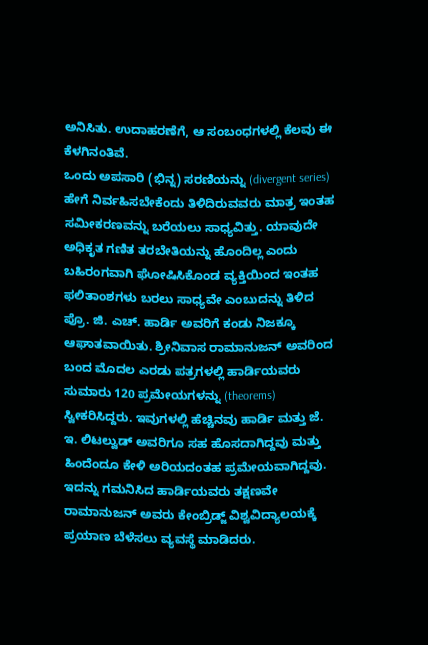ಅನಿಸಿತು. ಉದಾಹರಣೆಗೆ, ಆ ಸಂಬಂಧಗಳಲ್ಲಿ ಕೆಲವು ಈ ಕೆಳಗಿನಂತಿವೆ.
ಒಂದು ಅಪಸಾರಿ (ಭಿನ್ನ) ಸರಣಿಯನ್ನು (divergent series) ಹೇಗೆ ನಿರ್ವಹಿಸಬೇಕೆಂದು ತಿಳಿದಿರುವವರು ಮಾತ್ರ ಇಂತಹ ಸಮೀಕರಣವನ್ನು ಬರೆಯಲು ಸಾಧ್ಯವಿತ್ತು. ಯಾವುದೇ ಅಧಿಕೃತ ಗಣಿತ ತರಬೇತಿಯನ್ನು ಹೊಂದಿಲ್ಲ ಎಂದು ಬಹಿರಂಗವಾಗಿ ಘೋಷಿಸಿಕೊಂಡ ವ್ಯಕ್ತಿಯಿಂದ ಇಂತಹ ಫಲಿತಾಂಶಗಳು ಬರಲು ಸಾಧ್ಯವೇ ಎಂಬುದನ್ನು ತಿಳಿದ ಪ್ರೊ. ಜಿ. ಎಚ್. ಹಾರ್ಡಿ ಅವರಿಗೆ ಕಂಡು ನಿಜಕ್ಕೂ ಆಘಾತವಾಯಿತು. ಶ್ರೀನಿವಾಸ ರಾಮಾನುಜನ್ ಅವರಿಂದ ಬಂದ ಮೊದಲ ಎರಡು ಪತ್ರಗಳಲ್ಲಿ ಹಾರ್ಡಿಯವರು ಸುಮಾರು 120 ಪ್ರಮೇಯಗಳನ್ನು (theorems) ಸ್ವೀಕರಿಸಿದ್ದರು. ಇವುಗಳಲ್ಲಿ ಹೆಚ್ಚಿನವು ಹಾರ್ಡಿ ಮತ್ತು ಜೆ. ಇ. ಲಿಟಲ್ವುಡ್ ಅವರಿಗೂ ಸಹ ಹೊಸದಾಗಿದ್ದವು ಮತ್ತು ಹಿಂದೆಂದೂ ಕೇಳಿ ಅರಿಯದಂತಹ ಪ್ರಮೇಯವಾಗಿದ್ದವು.
ಇದನ್ನು ಗಮನಿಸಿದ ಹಾರ್ಡಿಯವರು ತಕ್ಷಣವೇ ರಾಮಾನುಜನ್ ಅವರು ಕೇಂಬ್ರಿಡ್ಜ್ ವಿಶ್ವವಿದ್ಯಾಲಯಕ್ಕೆ ಪ್ರಯಾಣ ಬೆಳೆಸಲು ವ್ಯವಸ್ಥೆ ಮಾಡಿದರು.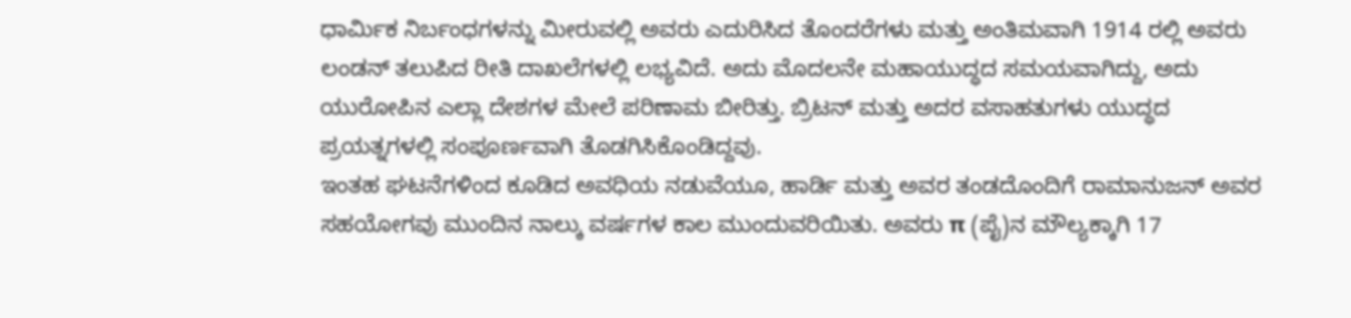ಧಾರ್ಮಿಕ ನಿರ್ಬಂಧಗಳನ್ನು ಮೀರುವಲ್ಲಿ ಅವರು ಎದುರಿಸಿದ ತೊಂದರೆಗಳು ಮತ್ತು ಅಂತಿಮವಾಗಿ 1914 ರಲ್ಲಿ ಅವರು ಲಂಡನ್ ತಲುಪಿದ ರೀತಿ ದಾಖಲೆಗಳಲ್ಲಿ ಲಭ್ಯವಿದೆ. ಅದು ಮೊದಲನೇ ಮಹಾಯುದ್ಧದ ಸಮಯವಾಗಿದ್ದು, ಅದು ಯುರೋಪಿನ ಎಲ್ಲಾ ದೇಶಗಳ ಮೇಲೆ ಪರಿಣಾಮ ಬೀರಿತ್ತು. ಬ್ರಿಟನ್ ಮತ್ತು ಅದರ ವಸಾಹತುಗಳು ಯುದ್ಧದ ಪ್ರಯತ್ನಗಳಲ್ಲಿ ಸಂಪೂರ್ಣವಾಗಿ ತೊಡಗಿಸಿಕೊಂಡಿದ್ದವು.
ಇಂತಹ ಘಟನೆಗಳಿಂದ ಕೂಡಿದ ಅವಧಿಯ ನಡುವೆಯೂ, ಹಾರ್ಡಿ ಮತ್ತು ಅವರ ತಂಡದೊಂದಿಗೆ ರಾಮಾನುಜನ್ ಅವರ ಸಹಯೋಗವು ಮುಂದಿನ ನಾಲ್ಕು ವರ್ಷಗಳ ಕಾಲ ಮುಂದುವರಿಯಿತು. ಅವರು π (ಪೈ)ನ ಮೌಲ್ಯಕ್ಕಾಗಿ 17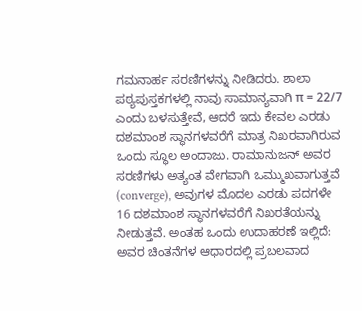ಗಮನಾರ್ಹ ಸರಣಿಗಳನ್ನು ನೀಡಿದರು. ಶಾಲಾ ಪಠ್ಯಪುಸ್ತಕಗಳಲ್ಲಿ ನಾವು ಸಾಮಾನ್ಯವಾಗಿ π = 22/7 ಎಂದು ಬಳಸುತ್ತೇವೆ, ಆದರೆ ಇದು ಕೇವಲ ಎರಡು ದಶಮಾಂಶ ಸ್ಥಾನಗಳವರೆಗೆ ಮಾತ್ರ ನಿಖರವಾಗಿರುವ ಒಂದು ಸ್ಥೂಲ ಅಂದಾಜು. ರಾಮಾನುಜನ್ ಅವರ ಸರಣಿಗಳು ಅತ್ಯಂತ ವೇಗವಾಗಿ ಒಮ್ಮುಖವಾಗುತ್ತವೆ (converge), ಅವುಗಳ ಮೊದಲ ಎರಡು ಪದಗಳೇ 16 ದಶಮಾಂಶ ಸ್ಥಾನಗಳವರೆಗೆ ನಿಖರತೆಯನ್ನು ನೀಡುತ್ತವೆ. ಅಂತಹ ಒಂದು ಉದಾಹರಣೆ ಇಲ್ಲಿದೆ:
ಅವರ ಚಿಂತನೆಗಳ ಆಧಾರದಲ್ಲಿ ಪ್ರಬಲವಾದ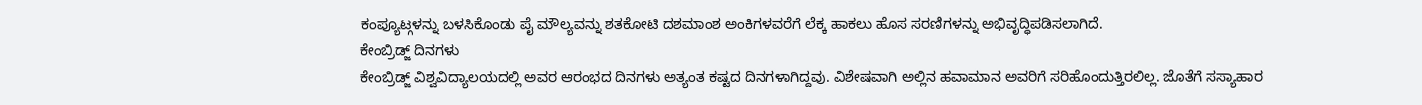ಕಂಪ್ಯೂಟ್ಗಳನ್ನು ಬಳಸಿಕೊಂಡು ಪೈ ಮೌಲ್ಯವನ್ನು ಶತಕೋಟಿ ದಶಮಾಂಶ ಅಂಕಿಗಳವರೆಗೆ ಲೆಕ್ಕ ಹಾಕಲು ಹೊಸ ಸರಣಿಗಳನ್ನು ಅಭಿವೃದ್ಧಿಪಡಿಸಲಾಗಿದೆ.
ಕೇಂಬ್ರಿಡ್ಜ್ ದಿನಗಳು
ಕೇಂಬ್ರಿಡ್ಜ್ ವಿಶ್ವವಿದ್ಯಾಲಯದಲ್ಲಿ ಅವರ ಆರಂಭದ ದಿನಗಳು ಅತ್ಯಂತ ಕಷ್ಟದ ದಿನಗಳಾಗಿದ್ದವು. ವಿಶೇಷವಾಗಿ ಅಲ್ಲಿನ ಹವಾಮಾನ ಅವರಿಗೆ ಸರಿಹೊಂದುತ್ತಿರಲಿಲ್ಲ. ಜೊತೆಗೆ ಸಸ್ಯಾಹಾರ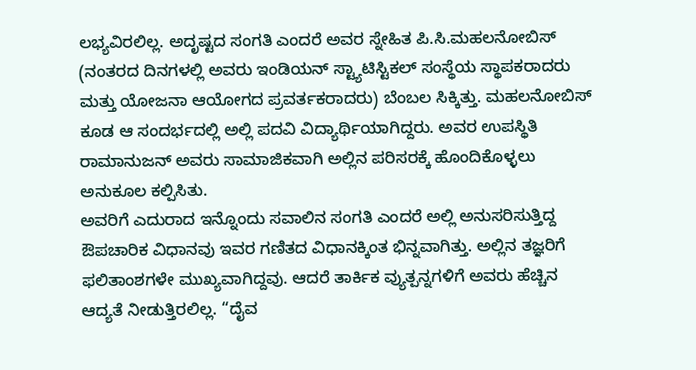ಲಭ್ಯವಿರಲಿಲ್ಲ. ಅದೃಷ್ಟದ ಸಂಗತಿ ಎಂದರೆ ಅವರ ಸ್ನೇಹಿತ ಪಿ.ಸಿ.ಮಹಲನೋಬಿಸ್ (ನಂತರದ ದಿನಗಳಲ್ಲಿ ಅವರು ಇಂಡಿಯನ್ ಸ್ಟ್ಯಾಟಿಸ್ಟಿಕಲ್ ಸಂಸ್ಥೆಯ ಸ್ಥಾಪಕರಾದರು ಮತ್ತು ಯೋಜನಾ ಆಯೋಗದ ಪ್ರವರ್ತಕರಾದರು) ಬೆಂಬಲ ಸಿಕ್ಕಿತ್ತು. ಮಹಲನೋಬಿಸ್ ಕೂಡ ಆ ಸಂದರ್ಭದಲ್ಲಿ ಅಲ್ಲಿ ಪದವಿ ವಿದ್ಯಾರ್ಥಿಯಾಗಿದ್ದರು. ಅವರ ಉಪಸ್ಥಿತಿ ರಾಮಾನುಜನ್ ಅವರು ಸಾಮಾಜಿಕವಾಗಿ ಅಲ್ಲಿನ ಪರಿಸರಕ್ಕೆ ಹೊಂದಿಕೊಳ್ಳಲು ಅನುಕೂಲ ಕಲ್ಪಿಸಿತು.
ಅವರಿಗೆ ಎದುರಾದ ಇನ್ನೊಂದು ಸವಾಲಿನ ಸಂಗತಿ ಎಂದರೆ ಅಲ್ಲಿ ಅನುಸರಿಸುತ್ತಿದ್ದ ಔಪಚಾರಿಕ ವಿಧಾನವು ಇವರ ಗಣಿತದ ವಿಧಾನಕ್ಕಿಂತ ಭಿನ್ನವಾಗಿತ್ತು. ಅಲ್ಲಿನ ತಜ್ಞರಿಗೆ ಫಲಿತಾಂಶಗಳೇ ಮುಖ್ಯವಾಗಿದ್ದವು. ಆದರೆ ತಾರ್ಕಿಕ ವ್ಯುತ್ಪನ್ನಗಳಿಗೆ ಅವರು ಹೆಚ್ಚಿನ ಆದ್ಯತೆ ನೀಡುತ್ತಿರಲಿಲ್ಲ. “ದೈವ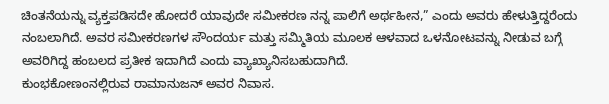ಚಿಂತನೆಯನ್ನು ವ್ಯಕ್ತಪಡಿಸದೇ ಹೋದರೆ ಯಾವುದೇ ಸಮೀಕರಣ ನನ್ನ ಪಾಲಿಗೆ ಅರ್ಥಹೀನ,” ಎಂದು ಅವರು ಹೇಳುತ್ತಿದ್ದರೆಂದು ನಂಬಲಾಗಿದೆ. ಅವರ ಸಮೀಕರಣಗಳ ಸೌಂದರ್ಯ ಮತ್ತು ಸಮ್ಮಿತಿಯ ಮೂಲಕ ಆಳವಾದ ಒಳನೋಟವನ್ನು ನೀಡುವ ಬಗ್ಗೆ ಅವರಿಗಿದ್ದ ಹಂಬಲದ ಪ್ರತೀಕ ಇದಾಗಿದೆ ಎಂದು ವ್ಯಾಖ್ಯಾನಿಸಬಹುದಾಗಿದೆ.
ಕುಂಭಕೋಣಂನಲ್ಲಿರುವ ರಾಮಾನುಜನ್ ಅವರ ನಿವಾಸ.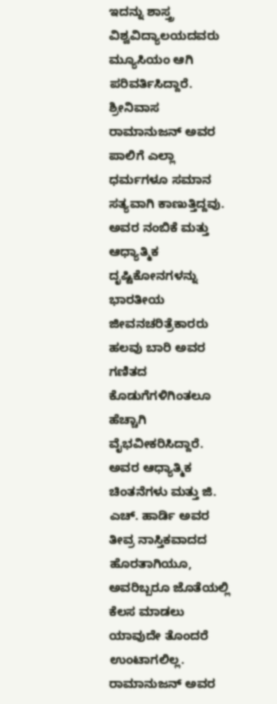ಇದನ್ನು ಶಾಸ್ತ್ರ ವಿಶ್ವವಿದ್ಯಾಲಯದವರು ಮ್ಯೂಸಿಯಂ ಆಗಿ ಪರಿವರ್ತಿಸಿದ್ದಾರೆ.
ಶ್ರೀನಿವಾಸ ರಾಮಾನುಜನ್ ಅವರ ಪಾಲಿಗೆ ಎಲ್ಲಾ ಧರ್ಮಗಳೂ ಸಮಾನ ಸತ್ಯವಾಗಿ ಕಾಣುತ್ತಿದ್ದವು. ಅವರ ನಂಬಿಕೆ ಮತ್ತು ಆಧ್ಯಾತ್ಮಿಕ ದೃಷ್ಟಿಕೋನಗಳನ್ನು ಭಾರತೀಯ ಜೀವನಚರಿತ್ರೆಕಾರರು ಹಲವು ಬಾರಿ ಅವರ ಗಣಿತದ ಕೊಡುಗೆಗಳಿಗಿಂತಲೂ ಹೆಚ್ಚಾಗಿ ವೈಭವೀಕರಿಸಿದ್ದಾರೆ. ಅವರ ಆಧ್ಯಾತ್ಮಿಕ ಚಿಂತನೆಗಳು ಮತ್ತು ಜಿ. ಎಚ್. ಹಾರ್ಡಿ ಅವರ ತೀವ್ರ ನಾಸ್ತಿಕವಾದದ ಹೊರತಾಗಿಯೂ, ಅವರಿಬ್ಬರೂ ಜೊತೆಯಲ್ಲಿ ಕೆಲಸ ಮಾಡಲು ಯಾವುದೇ ತೊಂದರೆ ಉಂಟಾಗಲಿಲ್ಲ. ರಾಮಾನುಜನ್ ಅವರ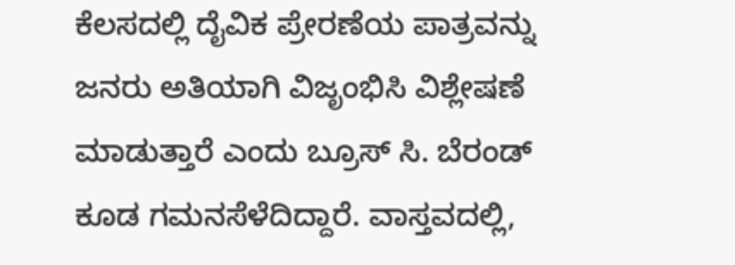ಕೆಲಸದಲ್ಲಿ ದೈವಿಕ ಪ್ರೇರಣೆಯ ಪಾತ್ರವನ್ನು ಜನರು ಅತಿಯಾಗಿ ವಿಜೃಂಭಿಸಿ ವಿಶ್ಲೇಷಣೆ ಮಾಡುತ್ತಾರೆ ಎಂದು ಬ್ರೂಸ್ ಸಿ. ಬೆರಂಡ್ ಕೂಡ ಗಮನಸೆಳೆದಿದ್ದಾರೆ. ವಾಸ್ತವದಲ್ಲಿ,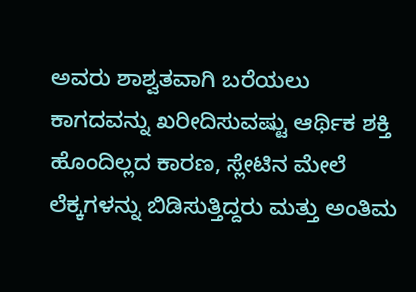ಅವರು ಶಾಶ್ವತವಾಗಿ ಬರೆಯಲು ಕಾಗದವನ್ನು ಖರೀದಿಸುವಷ್ಟು ಆರ್ಥಿಕ ಶಕ್ತಿ ಹೊಂದಿಲ್ಲದ ಕಾರಣ, ಸ್ಲೇಟಿನ ಮೇಲೆ ಲೆಕ್ಕಗಳನ್ನು ಬಿಡಿಸುತ್ತಿದ್ದರು ಮತ್ತು ಅಂತಿಮ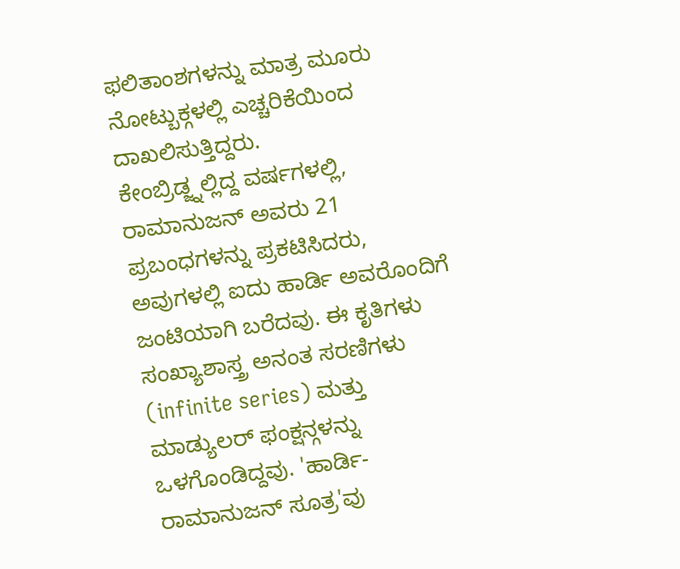ಫಲಿತಾಂಶಗಳನ್ನು ಮಾತ್ರ ಮೂರು ನೋಟ್ಬುಕ್ಗಳಲ್ಲಿ ಎಚ್ಚರಿಕೆಯಿಂದ ದಾಖಲಿಸುತ್ತಿದ್ದರು.
ಕೇಂಬ್ರಿಡ್ಜ್ನಲ್ಲಿದ್ದ ವರ್ಷಗಳಲ್ಲಿ, ರಾಮಾನುಜನ್ ಅವರು 21 ಪ್ರಬಂಧಗಳನ್ನು ಪ್ರಕಟಿಸಿದರು, ಅವುಗಳಲ್ಲಿ ಐದು ಹಾರ್ಡಿ ಅವರೊಂದಿಗೆ ಜಂಟಿಯಾಗಿ ಬರೆದವು. ಈ ಕೃತಿಗಳು ಸಂಖ್ಯಾಶಾಸ್ತ್ರ ಅನಂತ ಸರಣಿಗಳು (infinite series) ಮತ್ತು ಮಾಡ್ಯುಲರ್ ಫಂಕ್ಷನ್ಗಳನ್ನು ಒಳಗೊಂಡಿದ್ದವು. 'ಹಾರ್ಡಿ-ರಾಮಾನುಜನ್ ಸೂತ್ರ'ವು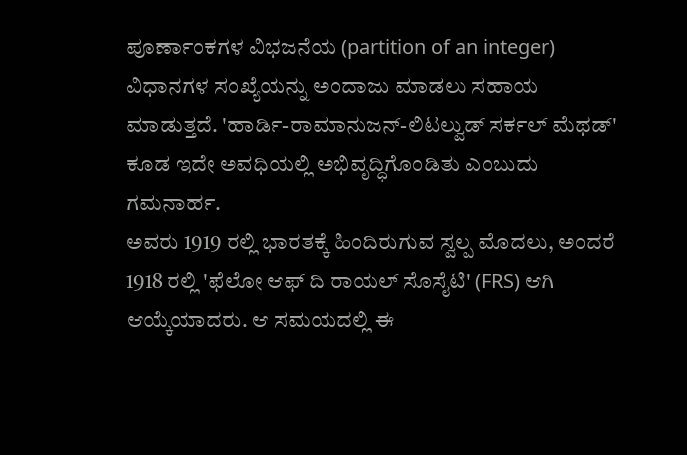ಪೂರ್ಣಾಂಕಗಳ ವಿಭಜನೆಯ (partition of an integer) ವಿಧಾನಗಳ ಸಂಖ್ಯೆಯನ್ನು ಅಂದಾಜು ಮಾಡಲು ಸಹಾಯ ಮಾಡುತ್ತದೆ. 'ಹಾರ್ಡಿ-ರಾಮಾನುಜನ್-ಲಿಟಲ್ವುಡ್ ಸರ್ಕಲ್ ಮೆಥಡ್' ಕೂಡ ಇದೇ ಅವಧಿಯಲ್ಲಿ ಅಭಿವೃದ್ಧಿಗೊಂಡಿತು ಎಂಬುದು ಗಮನಾರ್ಹ.
ಅವರು 1919 ರಲ್ಲಿ ಭಾರತಕ್ಕೆ ಹಿಂದಿರುಗುವ ಸ್ವಲ್ಪ ಮೊದಲು, ಅಂದರೆ 1918 ರಲ್ಲಿ 'ಫೆಲೋ ಆಫ್ ದಿ ರಾಯಲ್ ಸೊಸೈಟಿ' (FRS) ಆಗಿ ಆಯ್ಕೆಯಾದರು. ಆ ಸಮಯದಲ್ಲಿ ಈ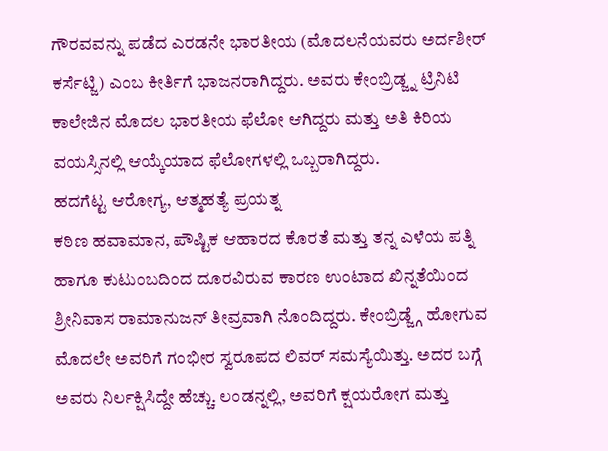ಗೌರವವನ್ನು ಪಡೆದ ಎರಡನೇ ಭಾರತೀಯ (ಮೊದಲನೆಯವರು ಅರ್ದಶೀರ್ ಕರ್ಸೆಟ್ಜಿ) ಎಂಬ ಕೀರ್ತಿಗೆ ಭಾಜನರಾಗಿದ್ದರು. ಅವರು ಕೇಂಬ್ರಿಡ್ಜ್ನ ಟ್ರಿನಿಟಿ ಕಾಲೇಜಿನ ಮೊದಲ ಭಾರತೀಯ ಫೆಲೋ ಆಗಿದ್ದರು ಮತ್ತು ಅತಿ ಕಿರಿಯ ವಯಸ್ಸಿನಲ್ಲಿ ಆಯ್ಕೆಯಾದ ಫೆಲೋಗಳಲ್ಲಿ ಒಬ್ಬರಾಗಿದ್ದರು.
ಹದಗೆಟ್ಟ ಆರೋಗ್ಯ, ಆತ್ಮಹತ್ಯೆ ಪ್ರಯತ್ನ
ಕಠಿಣ ಹವಾಮಾನ, ಪೌಷ್ಟಿಕ ಆಹಾರದ ಕೊರತೆ ಮತ್ತು ತನ್ನ ಎಳೆಯ ಪತ್ನಿ ಹಾಗೂ ಕುಟುಂಬದಿಂದ ದೂರವಿರುವ ಕಾರಣ ಉಂಟಾದ ಖಿನ್ನತೆಯಿಂದ ಶ್ರೀನಿವಾಸ ರಾಮಾನುಜನ್ ತೀವ್ರವಾಗಿ ನೊಂದಿದ್ದರು. ಕೇಂಬ್ರಿಡ್ಜ್ಗೆ ಹೋಗುವ ಮೊದಲೇ ಅವರಿಗೆ ಗಂಭೀರ ಸ್ವರೂಪದ ಲಿವರ್ ಸಮಸ್ಯೆಯಿತ್ತು. ಅದರ ಬಗ್ಗೆ ಅವರು ನಿರ್ಲಕ್ಷಿಸಿದ್ದೇ ಹೆಚ್ಚು. ಲಂಡನ್ನಲ್ಲಿ, ಅವರಿಗೆ ಕ್ಷಯರೋಗ ಮತ್ತು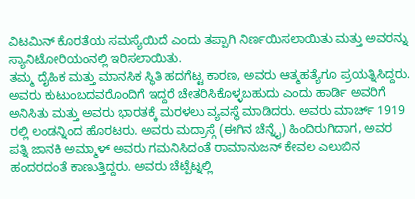ವಿಟಮಿನ್ ಕೊರತೆಯ ಸಮಸ್ಯೆಯಿದೆ ಎಂದು ತಪ್ಪಾಗಿ ನಿರ್ಣಯಿಸಲಾಯಿತು ಮತ್ತು ಅವರನ್ನು ಸ್ಯಾನಿಟೋರಿಯಂನಲ್ಲಿ ಇರಿಸಲಾಯಿತು.
ತಮ್ಮ ದೈಹಿಕ ಮತ್ತು ಮಾನಸಿಕ ಸ್ಥಿತಿ ಹದಗೆಟ್ಟ ಕಾರಣ, ಅವರು ಆತ್ಮಹತ್ಯೆಗೂ ಪ್ರಯತ್ನಿಸಿದ್ದರು. ಅವರು ಕುಟುಂಬದವರೊಂದಿಗೆ ಇದ್ದರೆ ಚೇತರಿಸಿಕೊಳ್ಳಬಹುದು ಎಂದು ಹಾರ್ಡಿ ಅವರಿಗೆ ಅನಿಸಿತು ಮತ್ತು ಅವರು ಭಾರತಕ್ಕೆ ಮರಳಲು ವ್ಯವಸ್ಥೆ ಮಾಡಿದರು. ಅವರು ಮಾರ್ಚ್ 1919 ರಲ್ಲಿ ಲಂಡನ್ನಿಂದ ಹೊರಟರು. ಅವರು ಮದ್ರಾಸ್ಗೆ (ಈಗಿನ ಚೆನ್ನೈ) ಹಿಂದಿರುಗಿದಾಗ, ಅವರ ಪತ್ನಿ ಜಾನಕಿ ಅಮ್ಮಾಳ್ ಅವರು ಗಮನಿಸಿದಂತೆ ರಾಮಾನುಜನ್ ಕೇವಲ ಎಲುಬಿನ ಹಂದರದಂತೆ ಕಾಣುತ್ತಿದ್ದರು. ಅವರು ಚೆಟ್ಪೆಟ್ನಲ್ಲಿ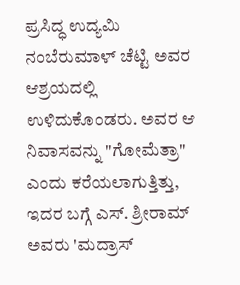ಪ್ರಸಿದ್ಧ ಉದ್ಯಮಿ ನಂಬೆರುಮಾಳ್ ಚೆಟ್ಟಿ ಅವರ ಆಶ್ರಯದಲ್ಲಿ ಉಳಿದುಕೊಂಡರು. ಅವರ ಆ ನಿವಾಸವನ್ನು "ಗೋಮೆತ್ರಾ" ಎಂದು ಕರೆಯಲಾಗುತ್ತಿತ್ತು, ಇದರ ಬಗ್ಗೆ ಎಸ್. ಶ್ರೀರಾಮ್ ಅವರು 'ಮದ್ರಾಸ್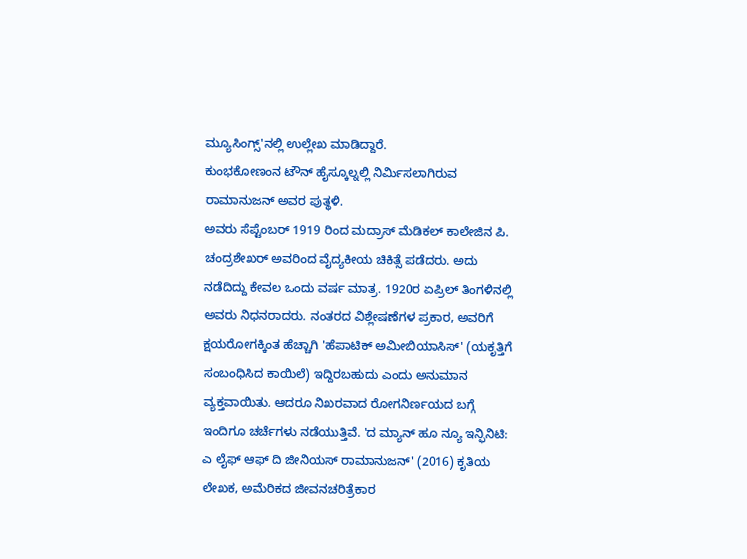ಮ್ಯೂಸಿಂಗ್ಸ್'ನಲ್ಲಿ ಉಲ್ಲೇಖ ಮಾಡಿದ್ದಾರೆ.
ಕುಂಭಕೋಣಂನ ಟೌನ್ ಹೈಸ್ಕೂಲ್ನಲ್ಲಿ ನಿರ್ಮಿಸಲಾಗಿರುವ ರಾಮಾನುಜನ್ ಅವರ ಪುತ್ಥಳಿ.
ಅವರು ಸೆಪ್ಟೆಂಬರ್ 1919 ರಿಂದ ಮದ್ರಾಸ್ ಮೆಡಿಕಲ್ ಕಾಲೇಜಿನ ಪಿ. ಚಂದ್ರಶೇಖರ್ ಅವರಿಂದ ವೈದ್ಯಕೀಯ ಚಿಕಿತ್ಸೆ ಪಡೆದರು. ಅದು ನಡೆದಿದ್ದು ಕೇವಲ ಒಂದು ವರ್ಷ ಮಾತ್ರ. 1920ರ ಏಪ್ರಿಲ್ ತಿಂಗಳಿನಲ್ಲಿ ಅವರು ನಿಧನರಾದರು. ನಂತರದ ವಿಶ್ಲೇಷಣೆಗಳ ಪ್ರಕಾರ, ಅವರಿಗೆ ಕ್ಷಯರೋಗಕ್ಕಿಂತ ಹೆಚ್ಚಾಗಿ 'ಹೆಪಾಟಿಕ್ ಅಮೀಬಿಯಾಸಿಸ್' (ಯಕೃತ್ತಿಗೆ ಸಂಬಂಧಿಸಿದ ಕಾಯಿಲೆ) ಇದ್ದಿರಬಹುದು ಎಂದು ಅನುಮಾನ ವ್ಯಕ್ತವಾಯಿತು. ಆದರೂ ನಿಖರವಾದ ರೋಗನಿರ್ಣಯದ ಬಗ್ಗೆ ಇಂದಿಗೂ ಚರ್ಚೆಗಳು ನಡೆಯುತ್ತಿವೆ. 'ದ ಮ್ಯಾನ್ ಹೂ ನ್ಯೂ ಇನ್ಫಿನಿಟಿ: ಎ ಲೈಫ್ ಆಫ್ ದಿ ಜೀನಿಯಸ್ ರಾಮಾನುಜನ್' (2016) ಕೃತಿಯ ಲೇಖಕ, ಅಮೆರಿಕದ ಜೀವನಚರಿತ್ರೆಕಾರ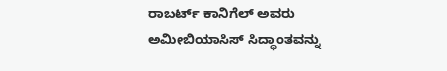ರಾಬರ್ಟ್ ಕಾನಿಗೆಲ್ ಅವರು ಅಮೀಬಿಯಾಸಿಸ್ ಸಿದ್ಧಾಂತವನ್ನು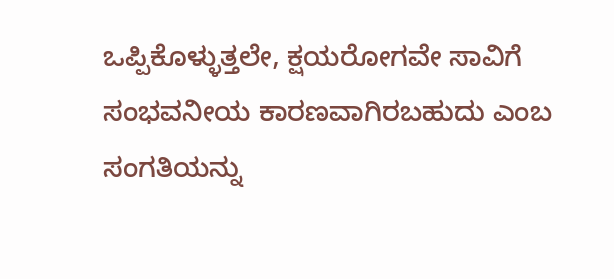ಒಪ್ಪಿಕೊಳ್ಳುತ್ತಲೇ, ಕ್ಷಯರೋಗವೇ ಸಾವಿಗೆ ಸಂಭವನೀಯ ಕಾರಣವಾಗಿರಬಹುದು ಎಂಬ ಸಂಗತಿಯನ್ನು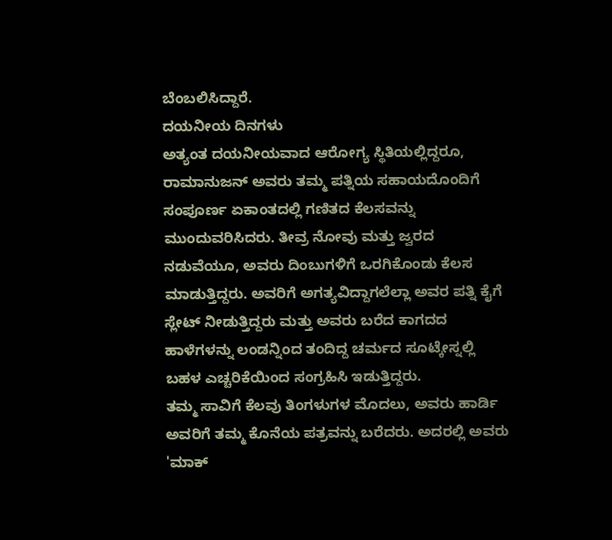ಬೆಂಬಲಿಸಿದ್ದಾರೆ.
ದಯನೀಯ ದಿನಗಳು
ಅತ್ಯಂತ ದಯನೀಯವಾದ ಆರೋಗ್ಯ ಸ್ಥಿತಿಯಲ್ಲಿದ್ದರೂ, ರಾಮಾನುಜನ್ ಅವರು ತಮ್ಮ ಪತ್ನಿಯ ಸಹಾಯದೊಂದಿಗೆ ಸಂಪೂರ್ಣ ಏಕಾಂತದಲ್ಲಿ ಗಣಿತದ ಕೆಲಸವನ್ನು ಮುಂದುವರಿಸಿದರು. ತೀವ್ರ ನೋವು ಮತ್ತು ಜ್ವರದ ನಡುವೆಯೂ, ಅವರು ದಿಂಬುಗಳಿಗೆ ಒರಗಿಕೊಂಡು ಕೆಲಸ ಮಾಡುತ್ತಿದ್ದರು. ಅವರಿಗೆ ಅಗತ್ಯವಿದ್ದಾಗಲೆಲ್ಲಾ ಅವರ ಪತ್ನಿ ಕೈಗೆ ಸ್ಲೇಟ್ ನೀಡುತ್ತಿದ್ದರು ಮತ್ತು ಅವರು ಬರೆದ ಕಾಗದದ ಹಾಳೆಗಳನ್ನು ಲಂಡನ್ನಿಂದ ತಂದಿದ್ದ ಚರ್ಮದ ಸೂಟ್ಕೇಸ್ನಲ್ಲಿ ಬಹಳ ಎಚ್ಚರಿಕೆಯಿಂದ ಸಂಗ್ರಹಿಸಿ ಇಡುತ್ತಿದ್ದರು.
ತಮ್ಮ ಸಾವಿಗೆ ಕೆಲವು ತಿಂಗಳುಗಳ ಮೊದಲು, ಅವರು ಹಾರ್ಡಿ ಅವರಿಗೆ ತಮ್ಮ ಕೊನೆಯ ಪತ್ರವನ್ನು ಬರೆದರು. ಅದರಲ್ಲಿ ಅವರು 'ಮಾಕ್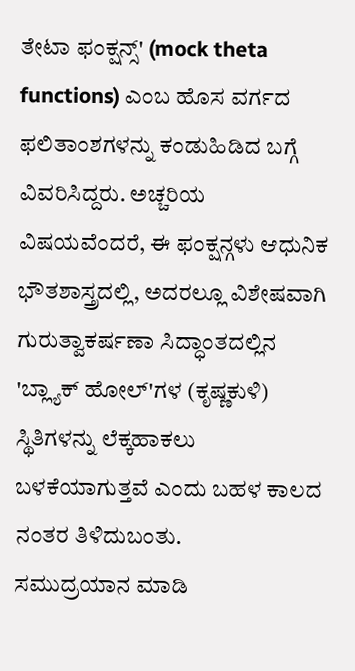ತೇಟಾ ಫಂಕ್ಷನ್ಸ್' (mock theta functions) ಎಂಬ ಹೊಸ ವರ್ಗದ ಫಲಿತಾಂಶಗಳನ್ನು ಕಂಡುಹಿಡಿದ ಬಗ್ಗೆ ವಿವರಿಸಿದ್ದರು. ಅಚ್ಚರಿಯ ವಿಷಯವೆಂದರೆ, ಈ ಫಂಕ್ಷನ್ಗಳು ಆಧುನಿಕ ಭೌತಶಾಸ್ತ್ರದಲ್ಲಿ, ಅದರಲ್ಲೂ ವಿಶೇಷವಾಗಿ ಗುರುತ್ವಾಕರ್ಷಣಾ ಸಿದ್ಧಾಂತದಲ್ಲಿನ 'ಬ್ಲ್ಯಾಕ್ ಹೋಲ್'ಗಳ (ಕೃಷ್ಣಕುಳಿ) ಸ್ಥಿತಿಗಳನ್ನು ಲೆಕ್ಕಹಾಕಲು ಬಳಕೆಯಾಗುತ್ತವೆ ಎಂದು ಬಹಳ ಕಾಲದ ನಂತರ ತಿಳಿದುಬಂತು.
ಸಮುದ್ರಯಾನ ಮಾಡಿ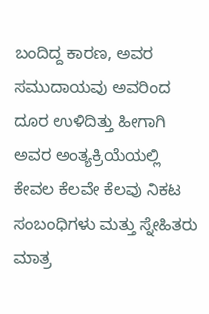ಬಂದಿದ್ದ ಕಾರಣ, ಅವರ ಸಮುದಾಯವು ಅವರಿಂದ ದೂರ ಉಳಿದಿತ್ತು ಹೀಗಾಗಿ ಅವರ ಅಂತ್ಯಕ್ರಿಯೆಯಲ್ಲಿ ಕೇವಲ ಕೆಲವೇ ಕೆಲವು ನಿಕಟ ಸಂಬಂಧಿಗಳು ಮತ್ತು ಸ್ನೇಹಿತರು ಮಾತ್ರ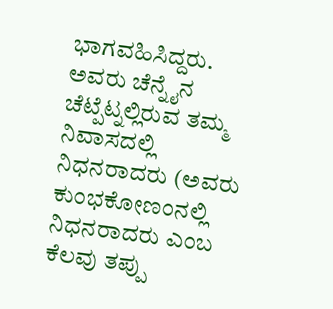ಭಾಗವಹಿಸಿದ್ದರು. ಅವರು ಚೆನ್ನೈನ ಚೆಟ್ಪೆಟ್ನಲ್ಲಿರುವ ತಮ್ಮ ನಿವಾಸದಲ್ಲಿ ನಿಧನರಾದರು (ಅವರು ಕುಂಭಕೋಣಂನಲ್ಲಿ ನಿಧನರಾದರು ಎಂಬ ಕೆಲವು ತಪ್ಪು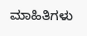ಮಾಹಿತಿಗಳು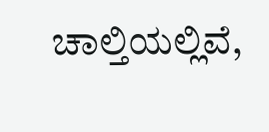ಚಾಲ್ತಿಯಲ್ಲಿವೆ,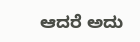ಆದರೆ ಅದು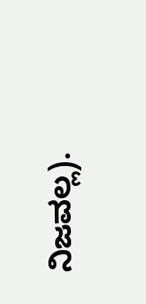ನಿಜವಲ್ಲ).